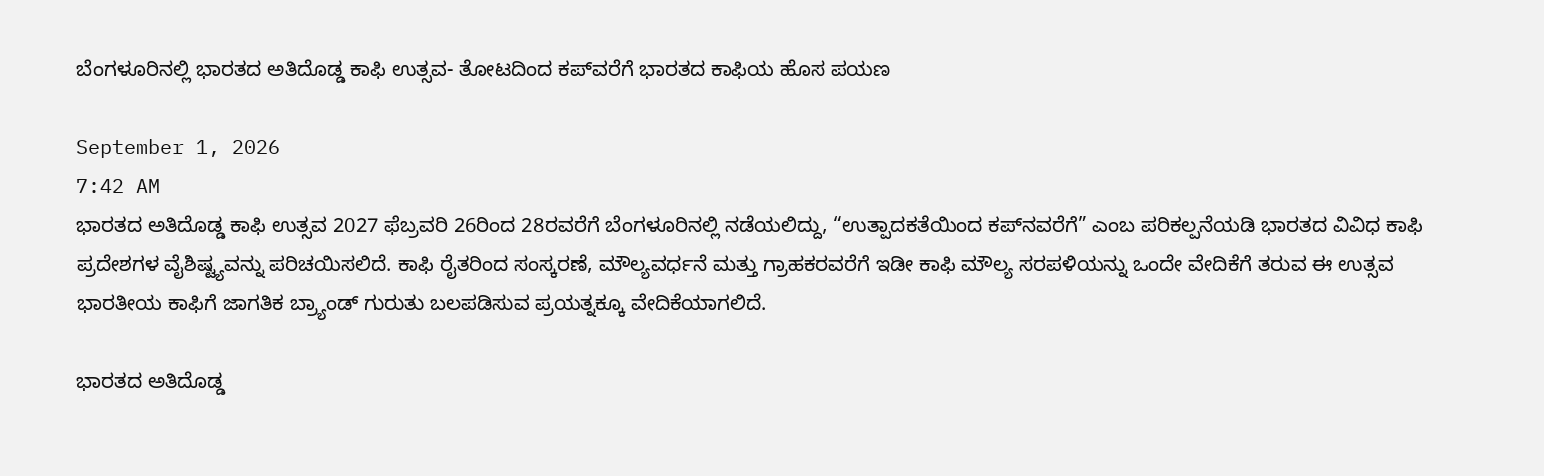ಬೆಂಗಳೂರಿನಲ್ಲಿ ಭಾರತದ ಅತಿದೊಡ್ಡ ಕಾಫಿ ಉತ್ಸವ- ತೋಟದಿಂದ ಕಪ್‌ವರೆಗೆ ಭಾರತದ ಕಾಫಿಯ ಹೊಸ ಪಯಣ

September 1, 2026
7:42 AM
ಭಾರತದ ಅತಿದೊಡ್ಡ ಕಾಫಿ ಉತ್ಸವ 2027 ಫೆಬ್ರವರಿ 26ರಿಂದ 28ರವರೆಗೆ ಬೆಂಗಳೂರಿನಲ್ಲಿ ನಡೆಯಲಿದ್ದು, “ಉತ್ಪಾದಕತೆಯಿಂದ ಕಪ್‌ನವರೆಗೆ” ಎಂಬ ಪರಿಕಲ್ಪನೆಯಡಿ ಭಾರತದ ವಿವಿಧ ಕಾಫಿ ಪ್ರದೇಶಗಳ ವೈಶಿಷ್ಟ್ಯವನ್ನು ಪರಿಚಯಿಸಲಿದೆ. ಕಾಫಿ ರೈತರಿಂದ ಸಂಸ್ಕರಣೆ, ಮೌಲ್ಯವರ್ಧನೆ ಮತ್ತು ಗ್ರಾಹಕರವರೆಗೆ ಇಡೀ ಕಾಫಿ ಮೌಲ್ಯ ಸರಪಳಿಯನ್ನು ಒಂದೇ ವೇದಿಕೆಗೆ ತರುವ ಈ ಉತ್ಸವ ಭಾರತೀಯ ಕಾಫಿಗೆ ಜಾಗತಿಕ ಬ್ರ್ಯಾಂಡ್ ಗುರುತು ಬಲಪಡಿಸುವ ಪ್ರಯತ್ನಕ್ಕೂ ವೇದಿಕೆಯಾಗಲಿದೆ.

ಭಾರತದ ಅತಿದೊಡ್ಡ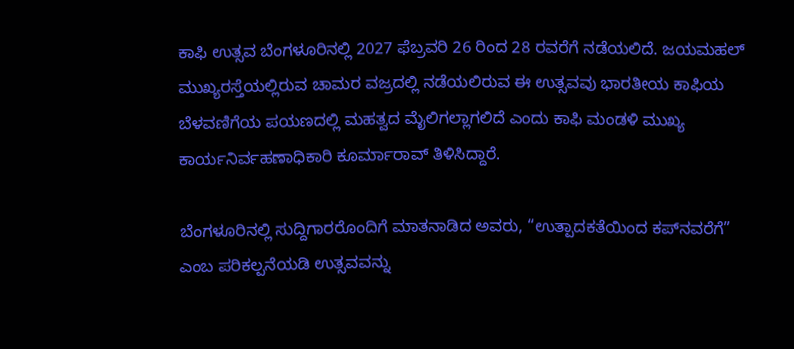ಕಾಫಿ ಉತ್ಸವ ಬೆಂಗಳೂರಿನಲ್ಲಿ 2027 ಫೆಬ್ರವರಿ 26 ರಿಂದ 28 ರವರೆಗೆ ನಡೆಯಲಿದೆ. ಜಯಮಹಲ್ ಮುಖ್ಯರಸ್ತೆಯಲ್ಲಿರುವ ಚಾಮರ ವಜ್ರದಲ್ಲಿ ನಡೆಯಲಿರುವ ಈ ಉತ್ಸವವು ಭಾರತೀಯ ಕಾಫಿಯ ಬೆಳವಣಿಗೆಯ ಪಯಣದಲ್ಲಿ ಮಹತ್ವದ ಮೈಲಿಗಲ್ಲಾಗಲಿದೆ ಎಂದು ಕಾಫಿ ಮಂಡಳಿ ಮುಖ್ಯ ಕಾರ್ಯನಿರ್ವಹಣಾಧಿಕಾರಿ ಕೂರ್ಮಾರಾವ್ ತಿಳಿಸಿದ್ದಾರೆ.

ಬೆಂಗಳೂರಿನಲ್ಲಿ ಸುದ್ದಿಗಾರರೊಂದಿಗೆ ಮಾತನಾಡಿದ ಅವರು, “ಉತ್ಪಾದಕತೆಯಿಂದ ಕಪ್‌ನವರೆಗೆ” ಎಂಬ ಪರಿಕಲ್ಪನೆಯಡಿ ಉತ್ಸವವನ್ನು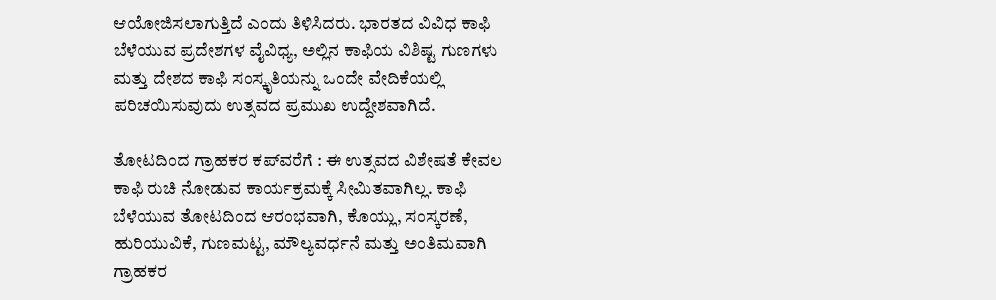ಆಯೋಜಿಸಲಾಗುತ್ತಿದೆ ಎಂದು ತಿಳಿಸಿದರು. ಭಾರತದ ವಿವಿಧ ಕಾಫಿ ಬೆಳೆಯುವ ಪ್ರದೇಶಗಳ ವೈವಿಧ್ಯ, ಅಲ್ಲಿನ ಕಾಫಿಯ ವಿಶಿಷ್ಟ ಗುಣಗಳು ಮತ್ತು ದೇಶದ ಕಾಫಿ ಸಂಸ್ಕೃತಿಯನ್ನು ಒಂದೇ ವೇದಿಕೆಯಲ್ಲಿ ಪರಿಚಯಿಸುವುದು ಉತ್ಸವದ ಪ್ರಮುಖ ಉದ್ದೇಶವಾಗಿದೆ.

ತೋಟದಿಂದ ಗ್ರಾಹಕರ ಕಪ್‌ವರೆಗೆ : ಈ ಉತ್ಸವದ ವಿಶೇಷತೆ ಕೇವಲ ಕಾಫಿ ರುಚಿ ನೋಡುವ ಕಾರ್ಯಕ್ರಮಕ್ಕೆ ಸೀಮಿತವಾಗಿಲ್ಲ. ಕಾಫಿ ಬೆಳೆಯುವ ತೋಟದಿಂದ ಆರಂಭವಾಗಿ, ಕೊಯ್ಲು, ಸಂಸ್ಕರಣೆ, ಹುರಿಯುವಿಕೆ, ಗುಣಮಟ್ಟ, ಮೌಲ್ಯವರ್ಧನೆ ಮತ್ತು ಅಂತಿಮವಾಗಿ ಗ್ರಾಹಕರ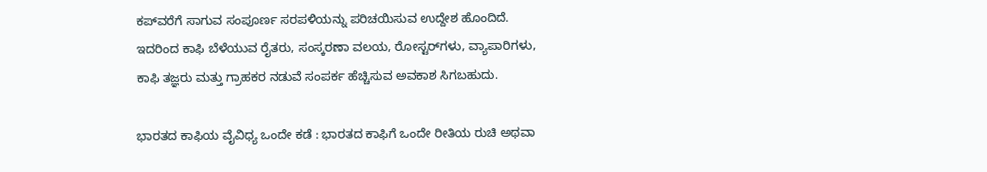ಕಪ್‌ವರೆಗೆ ಸಾಗುವ ಸಂಪೂರ್ಣ ಸರಪಳಿಯನ್ನು ಪರಿಚಯಿಸುವ ಉದ್ದೇಶ ಹೊಂದಿದೆ. ಇದರಿಂದ ಕಾಫಿ ಬೆಳೆಯುವ ರೈತರು, ಸಂಸ್ಕರಣಾ ವಲಯ, ರೋಸ್ಟರ್‌ಗಳು, ವ್ಯಾಪಾರಿಗಳು, ಕಾಫಿ ತಜ್ಞರು ಮತ್ತು ಗ್ರಾಹಕರ ನಡುವೆ ಸಂಪರ್ಕ ಹೆಚ್ಚಿಸುವ ಅವಕಾಶ ಸಿಗಬಹುದು.

ಭಾರತದ ಕಾಫಿಯ ವೈವಿಧ್ಯ ಒಂದೇ ಕಡೆ : ಭಾರತದ ಕಾಫಿಗೆ ಒಂದೇ ರೀತಿಯ ರುಚಿ ಅಥವಾ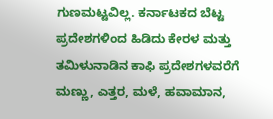ಗುಣಮಟ್ಟವಿಲ್ಲ. ಕರ್ನಾಟಕದ ಬೆಟ್ಟ ಪ್ರದೇಶಗಳಿಂದ ಹಿಡಿದು ಕೇರಳ ಮತ್ತು ತಮಿಳುನಾಡಿನ ಕಾಫಿ ಪ್ರದೇಶಗಳವರೆಗೆ ಮಣ್ಣು, ಎತ್ತರ, ಮಳೆ, ಹವಾಮಾನ,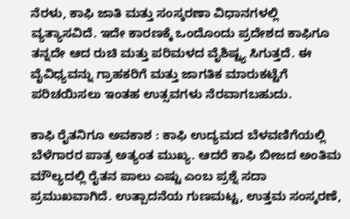ನೆರಳು, ಕಾಫಿ ಜಾತಿ ಮತ್ತು ಸಂಸ್ಕರಣಾ ವಿಧಾನಗಳಲ್ಲಿ ವ್ಯತ್ಯಾಸವಿದೆ. ಇದೇ ಕಾರಣಕ್ಕೆ ಒಂದೊಂದು ಪ್ರದೇಶದ ಕಾಫಿಗೂ ತನ್ನದೇ ಆದ ರುಚಿ ಮತ್ತು ಪರಿಮಳದ ವೈಶಿಷ್ಟ್ಯ ಸಿಗುತ್ತದೆ. ಈ ವೈವಿಧ್ಯವನ್ನು ಗ್ರಾಹಕರಿಗೆ ಮತ್ತು ಜಾಗತಿಕ ಮಾರುಕಟ್ಟೆಗೆ ಪರಿಚಯಿಸಲು ಇಂತಹ ಉತ್ಸವಗಳು ನೆರವಾಗಬಹುದು.

ಕಾಫಿ ರೈತನಿಗೂ ಅವಕಾಶ : ಕಾಫಿ ಉದ್ಯಮದ ಬೆಳವಣಿಗೆಯಲ್ಲಿ ಬೆಳೆಗಾರರ ಪಾತ್ರ ಅತ್ಯಂತ ಮುಖ್ಯ. ಆದರೆ ಕಾಫಿ ಬೀಜದ ಅಂತಿಮ ಮೌಲ್ಯದಲ್ಲಿ ರೈತನ ಪಾಲು ಎಷ್ಟು ಎಂಬ ಪ್ರಶ್ನೆ ಸದಾ ಪ್ರಮುಖವಾಗಿದೆ. ಉತ್ಪಾದನೆಯ ಗುಣಮಟ್ಟ, ಉತ್ತಮ ಸಂಸ್ಕರಣೆ,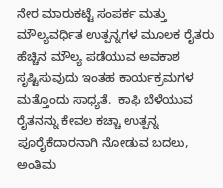ನೇರ ಮಾರುಕಟ್ಟೆ ಸಂಪರ್ಕ ಮತ್ತು ಮೌಲ್ಯವರ್ಧಿತ ಉತ್ಪನ್ನಗಳ ಮೂಲಕ ರೈತರು ಹೆಚ್ಚಿನ ಮೌಲ್ಯ ಪಡೆಯುವ ಅವಕಾಶ ಸೃಷ್ಟಿಸುವುದು ಇಂತಹ ಕಾರ್ಯಕ್ರಮಗಳ ಮತ್ತೊಂದು ಸಾಧ್ಯತೆ.  ಕಾಫಿ ಬೆಳೆಯುವ ರೈತನನ್ನು ಕೇವಲ ಕಚ್ಚಾ ಉತ್ಪನ್ನ ಪೂರೈಕೆದಾರನಾಗಿ ನೋಡುವ ಬದಲು, ಅಂತಿಮ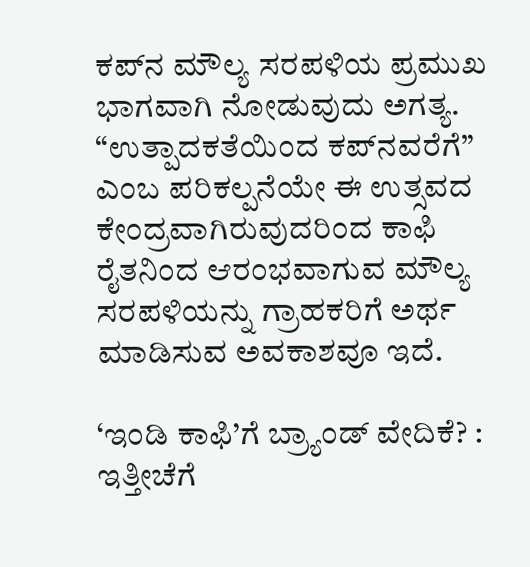ಕಪ್‌ನ ಮೌಲ್ಯ ಸರಪಳಿಯ ಪ್ರಮುಖ ಭಾಗವಾಗಿ ನೋಡುವುದು ಅಗತ್ಯ. “ಉತ್ಪಾದಕತೆಯಿಂದ ಕಪ್‌ನವರೆಗೆ” ಎಂಬ ಪರಿಕಲ್ಪನೆಯೇ ಈ ಉತ್ಸವದ ಕೇಂದ್ರವಾಗಿರುವುದರಿಂದ ಕಾಫಿ ರೈತನಿಂದ ಆರಂಭವಾಗುವ ಮೌಲ್ಯ ಸರಪಳಿಯನ್ನು ಗ್ರಾಹಕರಿಗೆ ಅರ್ಥ ಮಾಡಿಸುವ ಅವಕಾಶವೂ ಇದೆ.

‘ಇಂಡಿ ಕಾಫಿ’ಗೆ ಬ್ರ್ಯಾಂಡ್ ವೇದಿಕೆ? : ಇತ್ತೀಚೆಗೆ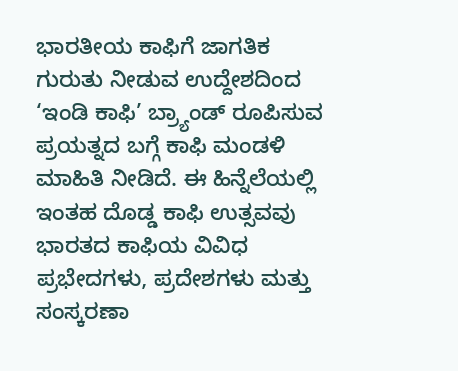ಭಾರತೀಯ ಕಾಫಿಗೆ ಜಾಗತಿಕ ಗುರುತು ನೀಡುವ ಉದ್ದೇಶದಿಂದ ‘ಇಂಡಿ ಕಾಫಿ’ ಬ್ರ್ಯಾಂಡ್ ರೂಪಿಸುವ ಪ್ರಯತ್ನದ ಬಗ್ಗೆ ಕಾಫಿ ಮಂಡಳಿ ಮಾಹಿತಿ ನೀಡಿದೆ. ಈ ಹಿನ್ನೆಲೆಯಲ್ಲಿ ಇಂತಹ ದೊಡ್ಡ ಕಾಫಿ ಉತ್ಸವವು ಭಾರತದ ಕಾಫಿಯ ವಿವಿಧ ಪ್ರಭೇದಗಳು, ಪ್ರದೇಶಗಳು ಮತ್ತು ಸಂಸ್ಕರಣಾ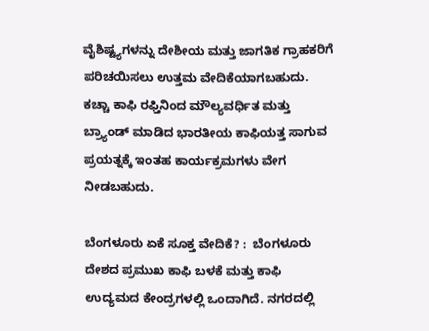ವೈಶಿಷ್ಟ್ಯಗಳನ್ನು ದೇಶೀಯ ಮತ್ತು ಜಾಗತಿಕ ಗ್ರಾಹಕರಿಗೆ ಪರಿಚಯಿಸಲು ಉತ್ತಮ ವೇದಿಕೆಯಾಗಬಹುದು. ಕಚ್ಚಾ ಕಾಫಿ ರಫ್ತಿನಿಂದ ಮೌಲ್ಯವರ್ಧಿತ ಮತ್ತು ಬ್ರ್ಯಾಂಡ್ ಮಾಡಿದ ಭಾರತೀಯ ಕಾಫಿಯತ್ತ ಸಾಗುವ ಪ್ರಯತ್ನಕ್ಕೆ ಇಂತಹ ಕಾರ್ಯಕ್ರಮಗಳು ವೇಗ ನೀಡಬಹುದು.

ಬೆಂಗಳೂರು ಏಕೆ ಸೂಕ್ತ ವೇದಿಕೆ? :  ಬೆಂಗಳೂರು ದೇಶದ ಪ್ರಮುಖ ಕಾಫಿ ಬಳಕೆ ಮತ್ತು ಕಾಫಿ ಉದ್ಯಮದ ಕೇಂದ್ರಗಳಲ್ಲಿ ಒಂದಾಗಿದೆ. ನಗರದಲ್ಲಿ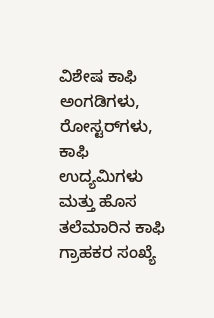ವಿಶೇಷ ಕಾಫಿ ಅಂಗಡಿಗಳು, ರೋಸ್ಟರ್‌ಗಳು, ಕಾಫಿ ಉದ್ಯಮಿಗಳು ಮತ್ತು ಹೊಸ ತಲೆಮಾರಿನ ಕಾಫಿ ಗ್ರಾಹಕರ ಸಂಖ್ಯೆ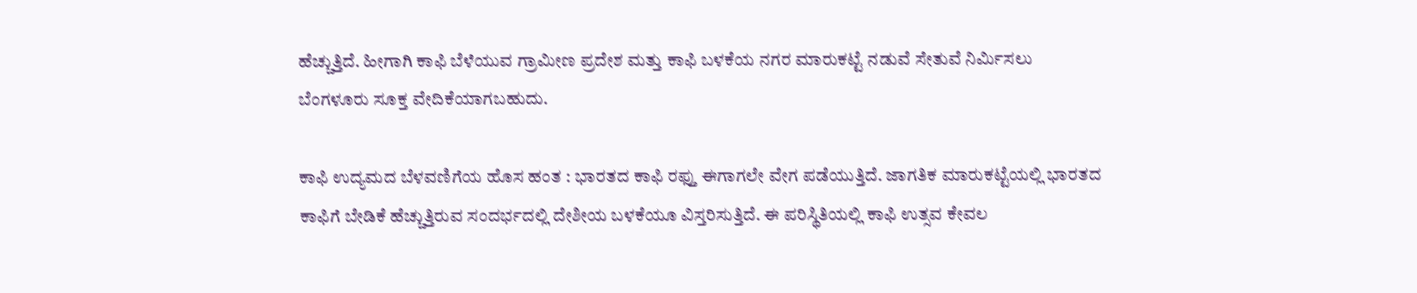ಹೆಚ್ಚುತ್ತಿದೆ. ಹೀಗಾಗಿ ಕಾಫಿ ಬೆಳೆಯುವ ಗ್ರಾಮೀಣ ಪ್ರದೇಶ ಮತ್ತು ಕಾಫಿ ಬಳಕೆಯ ನಗರ ಮಾರುಕಟ್ಟೆ ನಡುವೆ ಸೇತುವೆ ನಿರ್ಮಿಸಲು ಬೆಂಗಳೂರು ಸೂಕ್ತ ವೇದಿಕೆಯಾಗಬಹುದು.

ಕಾಫಿ ಉದ್ಯಮದ ಬೆಳವಣಿಗೆಯ ಹೊಸ ಹಂತ : ಭಾರತದ ಕಾಫಿ ರಫ್ತು ಈಗಾಗಲೇ ವೇಗ ಪಡೆಯುತ್ತಿದೆ. ಜಾಗತಿಕ ಮಾರುಕಟ್ಟೆಯಲ್ಲಿ ಭಾರತದ ಕಾಫಿಗೆ ಬೇಡಿಕೆ ಹೆಚ್ಚುತ್ತಿರುವ ಸಂದರ್ಭದಲ್ಲಿ ದೇಶೀಯ ಬಳಕೆಯೂ ವಿಸ್ತರಿಸುತ್ತಿದೆ. ಈ ಪರಿಸ್ಥಿತಿಯಲ್ಲಿ ಕಾಫಿ ಉತ್ಸವ ಕೇವಲ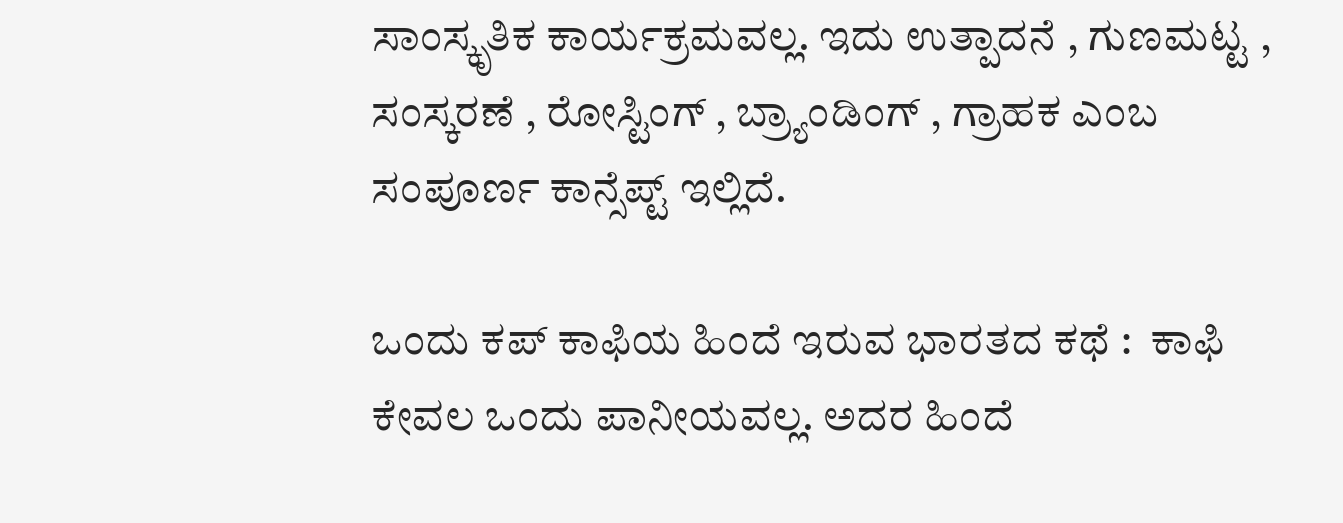ಸಾಂಸ್ಕೃತಿಕ ಕಾರ್ಯಕ್ರಮವಲ್ಲ. ಇದು ಉತ್ಪಾದನೆ , ಗುಣಮಟ್ಟ , ಸಂಸ್ಕರಣೆ , ರೋಸ್ಟಿಂಗ್ , ಬ್ರ್ಯಾಂಡಿಂಗ್ , ಗ್ರಾಹಕ ಎಂಬ ಸಂಪೂರ್ಣ ಕಾನ್ಸೆಪ್ಟ್‌ ಇಲ್ಲಿದೆ.

ಒಂದು ಕಪ್ ಕಾಫಿಯ ಹಿಂದೆ ಇರುವ ಭಾರತದ ಕಥೆ :  ಕಾಫಿ ಕೇವಲ ಒಂದು ಪಾನೀಯವಲ್ಲ. ಅದರ ಹಿಂದೆ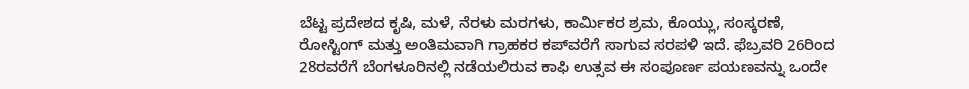ಬೆಟ್ಟ ಪ್ರದೇಶದ ಕೃಷಿ, ಮಳೆ, ನೆರಳು ಮರಗಳು, ಕಾರ್ಮಿಕರ ಶ್ರಮ, ಕೊಯ್ಲು, ಸಂಸ್ಕರಣೆ, ರೋಸ್ಟಿಂಗ್ ಮತ್ತು ಅಂತಿಮವಾಗಿ ಗ್ರಾಹಕರ ಕಪ್‌ವರೆಗೆ ಸಾಗುವ ಸರಪಳಿ ಇದೆ. ಫೆಬ್ರವರಿ 26ರಿಂದ 28ರವರೆಗೆ ಬೆಂಗಳೂರಿನಲ್ಲಿ ನಡೆಯಲಿರುವ ಕಾಫಿ ಉತ್ಸವ ಈ ಸಂಪೂರ್ಣ ಪಯಣವನ್ನು ಒಂದೇ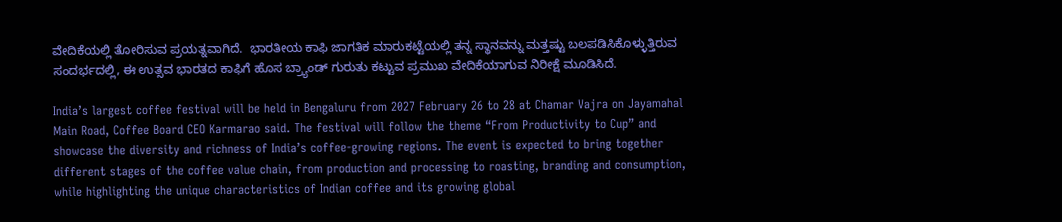ವೇದಿಕೆಯಲ್ಲಿ ತೋರಿಸುವ ಪ್ರಯತ್ನವಾಗಿದೆ.  ಭಾರತೀಯ ಕಾಫಿ ಜಾಗತಿಕ ಮಾರುಕಟ್ಟೆಯಲ್ಲಿ ತನ್ನ ಸ್ಥಾನವನ್ನು ಮತ್ತಷ್ಟು ಬಲಪಡಿಸಿಕೊಳ್ಳುತ್ತಿರುವ ಸಂದರ್ಭದಲ್ಲಿ, ಈ ಉತ್ಸವ ಭಾರತದ ಕಾಫಿಗೆ ಹೊಸ ಬ್ರ್ಯಾಂಡ್ ಗುರುತು ಕಟ್ಟುವ ಪ್ರಮುಖ ವೇದಿಕೆಯಾಗುವ ನಿರೀಕ್ಷೆ ಮೂಡಿಸಿದೆ.

India’s largest coffee festival will be held in Bengaluru from 2027 February 26 to 28 at Chamar Vajra on Jayamahal Main Road, Coffee Board CEO Karmarao said. The festival will follow the theme “From Productivity to Cup” and showcase the diversity and richness of India’s coffee-growing regions. The event is expected to bring together different stages of the coffee value chain, from production and processing to roasting, branding and consumption, while highlighting the unique characteristics of Indian coffee and its growing global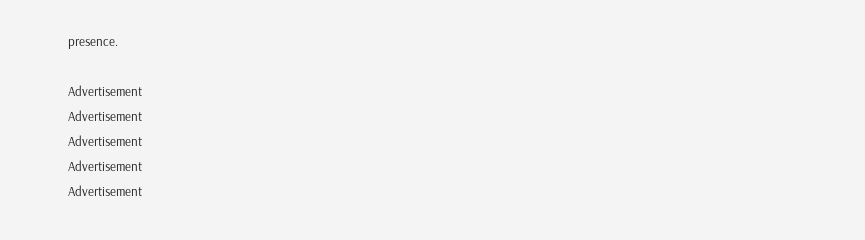presence.

Advertisement
Advertisement
Advertisement
Advertisement
Advertisement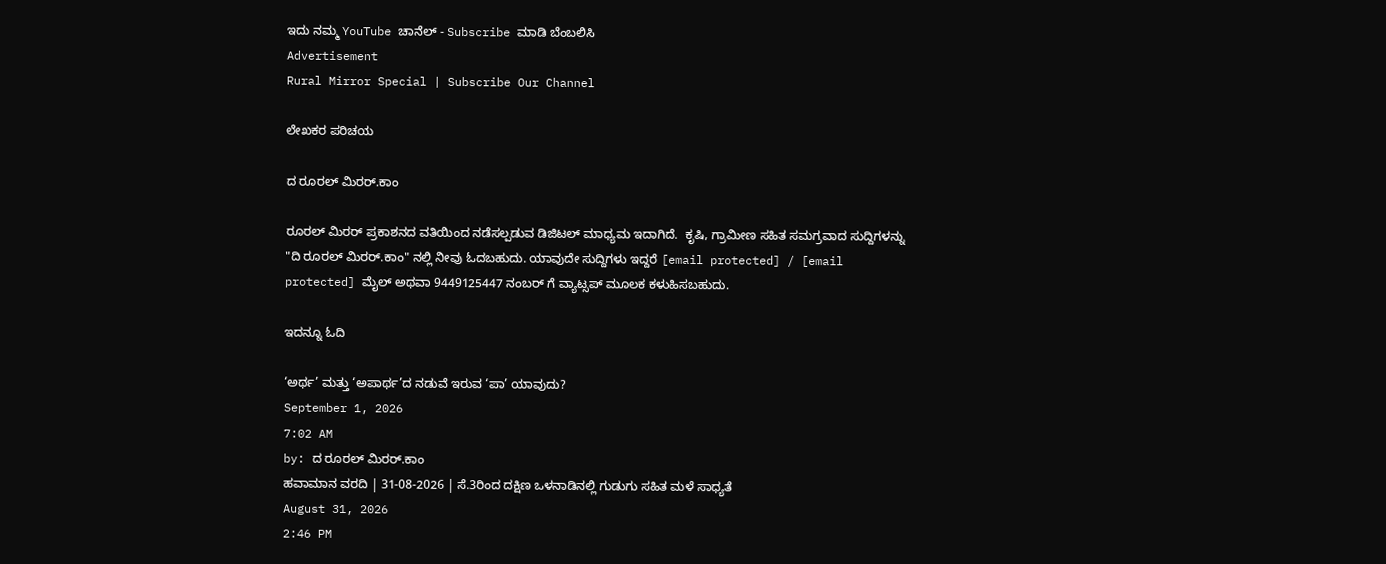ಇದು ನಮ್ಮ YouTube ಚಾನೆಲ್ - Subscribe ಮಾಡಿ ಬೆಂಬಲಿಸಿ
Advertisement
Rural Mirror Special | Subscribe Our Channel

ಲೇಖಕರ ಪರಿಚಯ

ದ ರೂರಲ್ ಮಿರರ್.ಕಾಂ

ರೂರಲ್‌ ಮಿರರ್‌ ಪ್ರಕಾಶನದ ವತಿಯಿಂದ ನಡೆಸಲ್ಪಡುವ ಡಿಜಿಟಲ್‌ ಮಾಧ್ಯಮ ಇದಾಗಿದೆ.  ಕೃಷಿ, ಗ್ರಾಮೀಣ ಸಹಿತ ಸಮಗ್ರವಾದ ಸುದ್ದಿಗಳನ್ನು "ದಿ ರೂರಲ್‌ ಮಿರರ್‌.ಕಾಂ" ನಲ್ಲಿ ನೀವು ಓದಬಹುದು. ಯಾವುದೇ ಸುದ್ದಿಗಳು ಇದ್ದರೆ [email protected] / [email protected] ಮೈಲ್ ಅಥವಾ 9449125447 ನಂಬರ್ ಗೆ ವ್ಯಾಟ್ಸಪ್ ಮೂಲಕ ಕಳುಹಿಸಬಹುದು.

ಇದನ್ನೂ ಓದಿ

‘ಅರ್ಥ’ ಮತ್ತು ‘ಅಪಾರ್ಥ’ದ ನಡುವೆ ಇರುವ ‘ಪಾ’ ಯಾವುದು?
September 1, 2026
7:02 AM
by: ದ ರೂರಲ್ ಮಿರರ್.ಕಾಂ
ಹವಾಮಾನ ವರದಿ | 31-08-2026 | ಸೆ.3ರಿಂದ ದಕ್ಷಿಣ ಒಳನಾಡಿನಲ್ಲಿ ಗುಡುಗು ಸಹಿತ ಮಳೆ ಸಾಧ್ಯತೆ
August 31, 2026
2:46 PM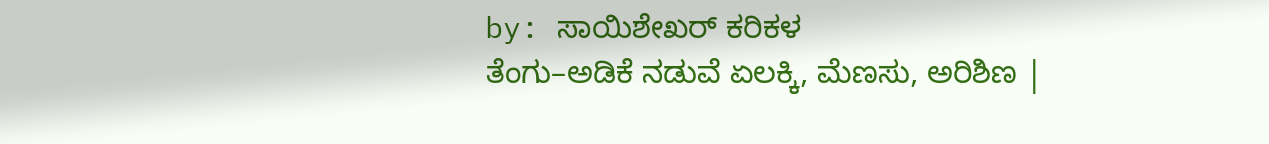by: ಸಾಯಿಶೇಖರ್ ಕರಿಕಳ
ತೆಂಗು–ಅಡಿಕೆ ನಡುವೆ ಏಲಕ್ಕಿ, ಮೆಣಸು, ಅರಿಶಿಣ |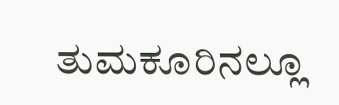ತುಮಕೂರಿನಲ್ಲೂ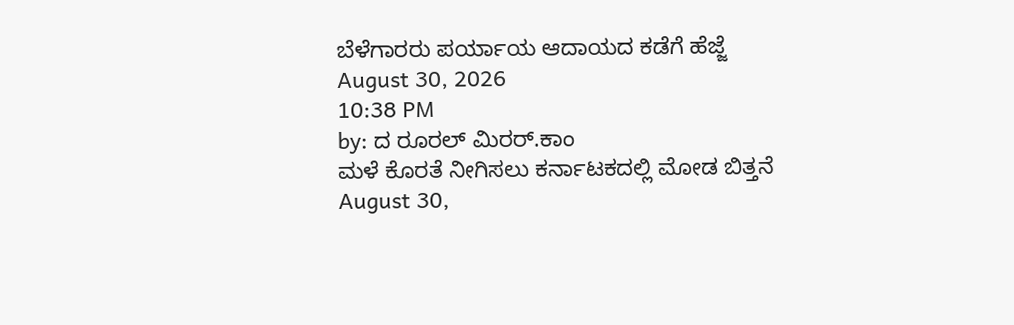ಬೆಳೆಗಾರರು ಪರ್ಯಾಯ ಆದಾಯದ ಕಡೆಗೆ ಹೆಜ್ಜೆ
August 30, 2026
10:38 PM
by: ದ ರೂರಲ್ ಮಿರರ್.ಕಾಂ
ಮಳೆ ಕೊರತೆ ನೀಗಿಸಲು ಕರ್ನಾಟಕದಲ್ಲಿ ಮೋಡ ಬಿತ್ತನೆ
August 30,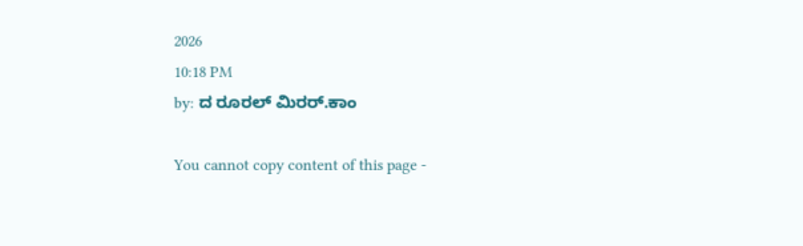2026
10:18 PM
by: ದ ರೂರಲ್ ಮಿರರ್.ಕಾಂ

You cannot copy content of this page -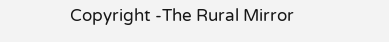Copyright -The Rural Mirror